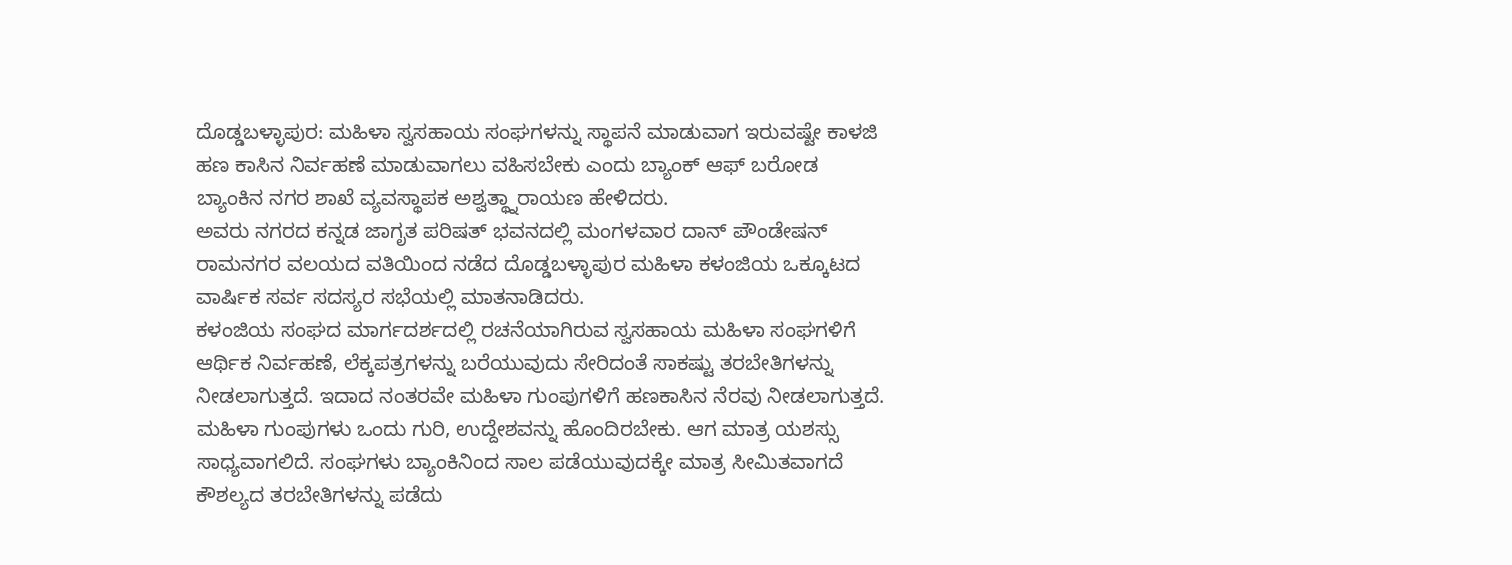ದೊಡ್ಡಬಳ್ಳಾಪುರ: ಮಹಿಳಾ ಸ್ವಸಹಾಯ ಸಂಘಗಳನ್ನು ಸ್ಥಾಪನೆ ಮಾಡುವಾಗ ಇರುವಷ್ಟೇ ಕಾಳಜಿ ಹಣ ಕಾಸಿನ ನಿರ್ವಹಣೆ ಮಾಡುವಾಗಲು ವಹಿಸಬೇಕು ಎಂದು ಬ್ಯಾಂಕ್ ಆಫ್ ಬರೋಡ ಬ್ಯಾಂಕಿನ ನಗರ ಶಾಖೆ ವ್ಯವಸ್ಥಾಪಕ ಅಶ್ವತ್ಥ್ನಾರಾಯಣ ಹೇಳಿದರು.
ಅವರು ನಗರದ ಕನ್ನಡ ಜಾಗೃತ ಪರಿಷತ್ ಭವನದಲ್ಲಿ ಮಂಗಳವಾರ ದಾನ್ ಪೌಂಡೇಷನ್ ರಾಮನಗರ ವಲಯದ ವತಿಯಿಂದ ನಡೆದ ದೊಡ್ಡಬಳ್ಳಾಪುರ ಮಹಿಳಾ ಕಳಂಜಿಯ ಒಕ್ಕೂಟದ ವಾರ್ಷಿಕ ಸರ್ವ ಸದಸ್ಯರ ಸಭೆಯಲ್ಲಿ ಮಾತನಾಡಿದರು.
ಕಳಂಜಿಯ ಸಂಘದ ಮಾರ್ಗದರ್ಶದಲ್ಲಿ ರಚನೆಯಾಗಿರುವ ಸ್ವಸಹಾಯ ಮಹಿಳಾ ಸಂಘಗಳಿಗೆ ಆರ್ಥಿಕ ನಿರ್ವಹಣೆ, ಲೆಕ್ಕಪತ್ರಗಳನ್ನು ಬರೆಯುವುದು ಸೇರಿದಂತೆ ಸಾಕಷ್ಟು ತರಬೇತಿಗಳನ್ನು ನೀಡಲಾಗುತ್ತದೆ. ಇದಾದ ನಂತರವೇ ಮಹಿಳಾ ಗುಂಪುಗಳಿಗೆ ಹಣಕಾಸಿನ ನೆರವು ನೀಡಲಾಗುತ್ತದೆ. ಮಹಿಳಾ ಗುಂಪುಗಳು ಒಂದು ಗುರಿ, ಉದ್ದೇಶವನ್ನು ಹೊಂದಿರಬೇಕು. ಆಗ ಮಾತ್ರ ಯಶಸ್ಸು ಸಾಧ್ಯವಾಗಲಿದೆ. ಸಂಘಗಳು ಬ್ಯಾಂಕಿನಿಂದ ಸಾಲ ಪಡೆಯುವುದಕ್ಕೇ ಮಾತ್ರ ಸೀಮಿತವಾಗದೆ ಕೌಶಲ್ಯದ ತರಬೇತಿಗಳನ್ನು ಪಡೆದು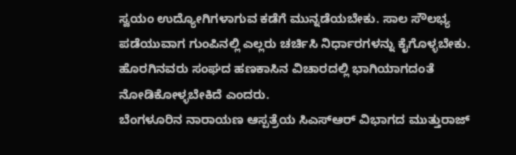ಸ್ವಯಂ ಉದ್ಯೋಗಿಗಳಾಗುವ ಕಡೆಗೆ ಮುನ್ನಡೆಯಬೇಕು. ಸಾಲ ಸೌಲಭ್ಯ ಪಡೆಯುವಾಗ ಗುಂಪಿನಲ್ಲಿ ಎಲ್ಲರು ಚರ್ಚಿಸಿ ನಿರ್ಧಾರಗಳನ್ನು ಕೈಗೊಳ್ಳಬೇಕು. ಹೊರಗಿನವರು ಸಂಘದ ಹಣಕಾಸಿನ ವಿಚಾರದಲ್ಲಿ ಭಾಗಿಯಾಗದಂತೆ ನೋಡಿಕೋಳ್ಳಬೇಕಿದೆ ಎಂದರು.
ಬೆಂಗಳೂರಿನ ನಾರಾಯಣ ಆಸ್ಪತ್ರೆಯ ಸಿಎಸ್ಆರ್ ವಿಭಾಗದ ಮುತ್ತುರಾಜ್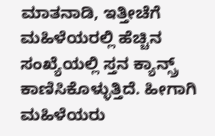ಮಾತನಾಡಿ, ಇತ್ತೀಚೆಗೆ ಮಹಿಳೆಯರಲ್ಲಿ ಹೆಚ್ಚಿನ ಸಂಖ್ಯೆಯಲ್ಲಿ ಸ್ತನ ಕ್ಯಾನ್ಸ್ರ್ ಕಾಣಿಸಿಕೊಳ್ಳುತ್ತಿದೆ. ಹೀಗಾಗಿ ಮಹಿಳೆಯರು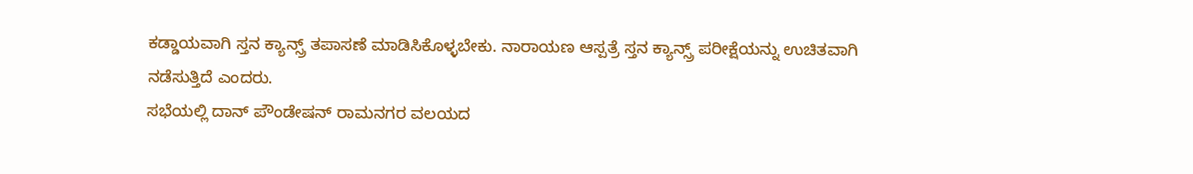ಕಡ್ಡಾಯವಾಗಿ ಸ್ತನ ಕ್ಯಾನ್ಸ್ರ್ ತಪಾಸಣೆ ಮಾಡಿಸಿಕೊಳ್ಳಬೇಕು. ನಾರಾಯಣ ಆಸ್ಪತ್ರೆ ಸ್ತನ ಕ್ಯಾನ್ಸ್ರ್ ಪರೀಕ್ಷೆಯನ್ನು ಉಚಿತವಾಗಿ ನಡೆಸುತ್ತಿದೆ ಎಂದರು.
ಸಭೆಯಲ್ಲಿ ದಾನ್ ಪೌಂಡೇಷನ್ ರಾಮನಗರ ವಲಯದ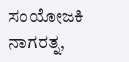ಸಂಯೋಜಕಿ ನಾಗರತ್ನ,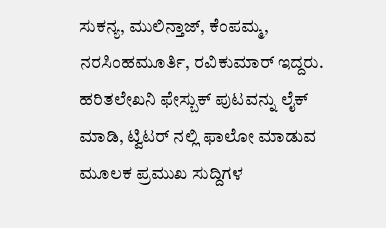ಸುಕನ್ಯ, ಮುಲಿನ್ತಾಜ್, ಕೆಂಪಮ್ಮ, ನರಸಿಂಹಮೂರ್ತಿ, ರವಿಕುಮಾರ್ ಇದ್ದರು.
ಹರಿತಲೇಖನಿ ಫೇಸ್ಬುಕ್ ಪುಟವನ್ನು ಲೈಕ್ ಮಾಡಿ, ಟ್ವಿಟರ್ ನಲ್ಲಿ ಫಾಲೋ ಮಾಡುವ ಮೂಲಕ ಪ್ರಮುಖ ಸುದ್ದಿಗಳ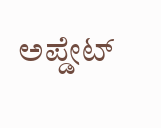ಅಪ್ಡೇಟ್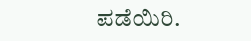ಪಡೆಯಿರಿ.